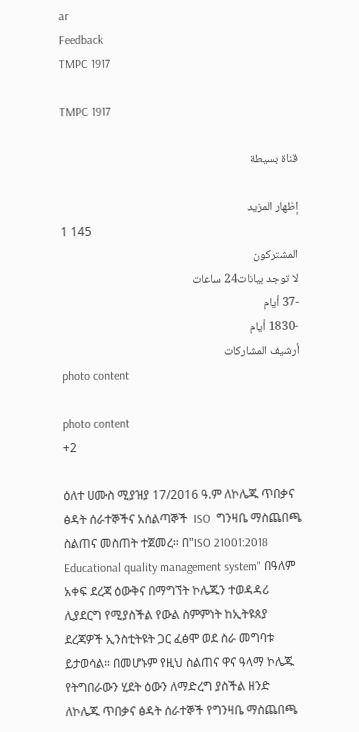ar
Feedback
TMPC 1917

TMPC 1917

قناة بسيطة

إظهار المزيد
1 145
المشتركون
لا توجد بيانات24 ساعات
-37 أيام
-1830 أيام
أرشيف المشاركات
photo content

photo content
+2

ዕለተ ሀሙስ ሚያዝያ 17/2016 ዓ.ም ለኮሌጁ ጥበቃና ፅዳት ሰራተኞችና አሰልጣኞች  ISO  ግንዛቤ ማስጨበጫ ስልጠና መስጠት ተጀመረ። በ"ISO 21001:2018 Educational quality management system" በዓለም አቀፍ ደረጃ ዕውቅና በማግኘት ኮሌጁን ተወዳዳሪ ሊያደርግ የሚያስችል የውል ስምምነት ከኢትዩጰያ ደረጃዎች ኢንስቲትዩት ጋር ፈፅሞ ወደ ስራ መግባቱ ይታወሳል። በመሆኑም የዚህ ስልጠና ዋና ዓላማ ኮሌጁ የትግበራውን ሂደት ዕውን ለማድረግ ያስችል ዘንድ ለኮሌጁ ጥበቃና ፅዳት ሰራተኞች የግንዛቤ ማስጨበጫ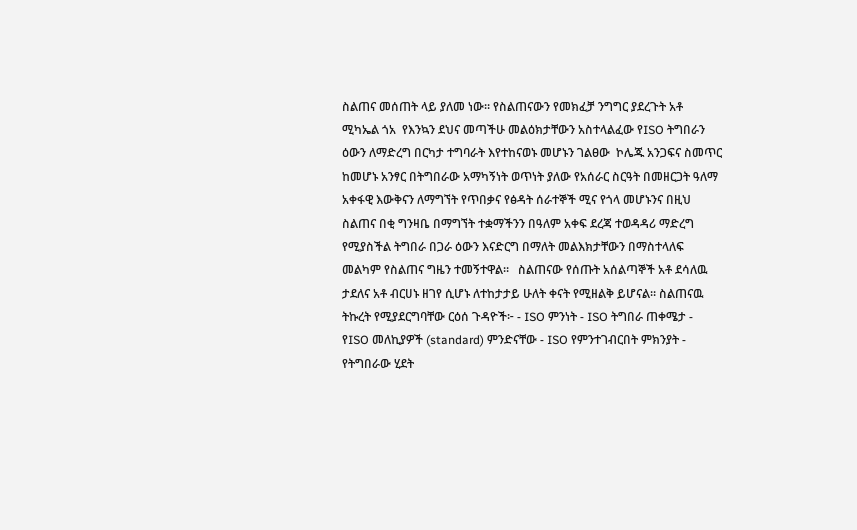ስልጠና መሰጠት ላይ ያለመ ነው። የስልጠናውን የመክፈቻ ንግግር ያደረጉት አቶ ሚካኤል ጎአ  የእንኳን ደህና መጣችሁ መልዕክታቸውን አስተላልፈው የISO ትግበራን ዕውን ለማድረግ በርካታ ተግባራት እየተከናወኑ መሆኑን ገልፀው  ኮሌጁ አንጋፍና ስመጥር ከመሆኑ አንፃር በትግበራው አማካኝነት ወጥነት ያለው የአሰራር ስርዓት በመዘርጋት ዓለማ አቀፋዊ እውቅናን ለማግኘት የጥበቃና የፅዳት ሰራተኞች ሚና የጎላ መሆኑንና በዚህ ስልጠና በቂ ግንዛቤ በማግኘት ተቋማችንን በዓለም አቀፍ ደረጃ ተወዳዳሪ ማድረግ የሚያስችል ትግበራ በጋራ ዕውን እናድርግ በማለት መልእክታቸውን በማስተላለፍ  መልካም የስልጠና ግዜን ተመኝተዋል።   ስልጠናው የሰጡት አሰልጣኞች አቶ ደሳለዉ ታደለና አቶ ብርሀኑ ዘገየ ሲሆኑ ለተከታታይ ሁለት ቀናት የሚዘልቅ ይሆናል። ስልጠናዉ ትኩረት የሚያደርግባቸው ርዕሰ ጉዳዮች፦ - ISO ምንነት - ISO ትግበራ ጠቀሜታ - የISO መለኪያዎች (standard) ምንድናቸው - ISO የምንተገብርበት ምክንያት - የትግበራው ሂደት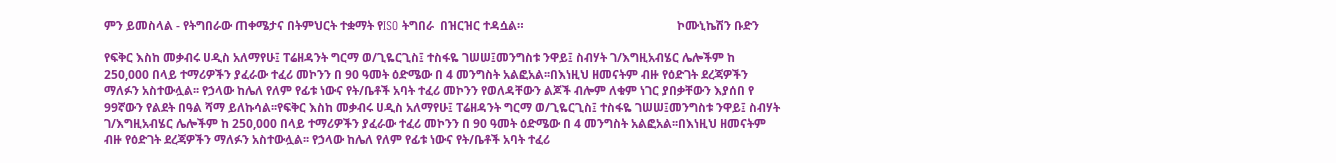ምን ይመስላል - የትግበራው ጠቀሜታና በትምህርት ተቋማት የISO ትግበራ  በዝርዝር ተዳሷል።                                                   ኮሙኒኬሽን ቡድን

የፍቅር እስከ መቃብሩ ሀዲስ አለማየሁ፤ ፐሬዘዳንት ግርማ ወ/ጊዬርጊስ፤ ተስፋዬ ገሠሠ፤መንግስቱ ንዋይ፤ ስብሃት ገ/እግዚአብሄር ሌሎችም ከ 250,000 በላይ ተማሪዎችን ያፈራው ተፈሪ መኮንን በ 90 ዓመት ዕድሜው በ 4 መንግስት አልፎአል፡፡በእነዚህ ዘመናትም ብዙ የዕድገት ደረጃዎችን ማለፉን አስተውሏል፡፡ የኃላው ከሌለ የለም የፊቱ ነውና የት/ቤቶች አባት ተፈሪ መኮንን የወለዳቸውን ልጆች ብሎም ለቁም ነገር ያበቃቸውን እያሰበ የ 99ኛውን የልደት በዓል ሻማ ይለኩሳል፡፡የፍቅር እስከ መቃብሩ ሀዲስ አለማየሁ፤ ፐሬዘዳንት ግርማ ወ/ጊዬርጊስ፤ ተስፋዬ ገሠሠ፤መንግስቱ ንዋይ፤ ስብሃት ገ/እግዚአብሄር ሌሎችም ከ 250,000 በላይ ተማሪዎችን ያፈራው ተፈሪ መኮንን በ 90 ዓመት ዕድሜው በ 4 መንግስት አልፎአል፡፡በእነዚህ ዘመናትም ብዙ የዕድገት ደረጃዎችን ማለፉን አስተውሏል፡፡ የኃላው ከሌለ የለም የፊቱ ነውና የት/ቤቶች አባት ተፈሪ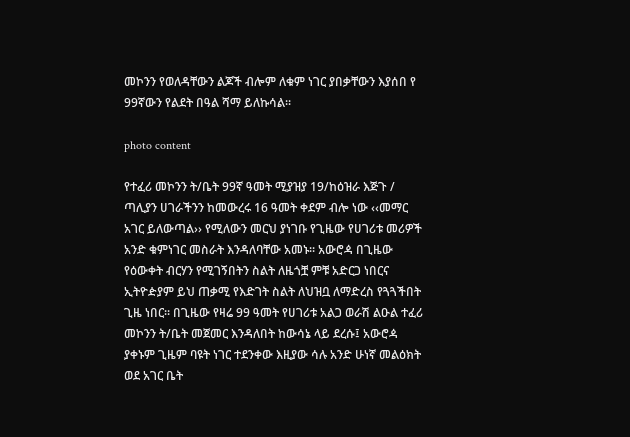መኮንን የወለዳቸውን ልጆች ብሎም ለቁም ነገር ያበቃቸውን እያሰበ የ 99ኛውን የልደት በዓል ሻማ ይለኩሳል፡፡

photo content

የተፈሪ መኮንን ት/ቤት 99ኛ ዓመት ሚያዝያ 19/ከዕዝራ እጅጉ / ጣሊያን ሀገራችንን ከመውረሩ 16 ዓመት ቀደም ብሎ ነው ‹‹መማር አገር ይለውጣል›› የሚለውን መርህ ያነገቡ የጊዜው የሀገሪቱ መሪዎች አንድ ቁምነገር መስራት እንዳለባቸው አመኑ፡፡ አውሮዻ በጊዜው የዕውቀት ብርሃን የሚገኝበትን ስልት ለዜጎቿ ምቹ አድርጋ ነበርና ኢትዮዽያም ይህ ጠቃሚ የእድገት ስልት ለህዝቧ ለማድረስ የጓጓችበት ጊዜ ነበር፡፡ በጊዜው የዛሬ 99 ዓመት የሀገሪቱ አልጋ ወራሽ ልዑል ተፈሪ መኮንን ት/ቤት መጀመር እንዳለበት ከውሳኔ ላይ ደረሱ፤ አውሮዻ ያቀኑም ጊዜም ባዩት ነገር ተደንቀው እዚያው ሳሉ አንድ ሁነኛ መልዕክት ወደ አገር ቤት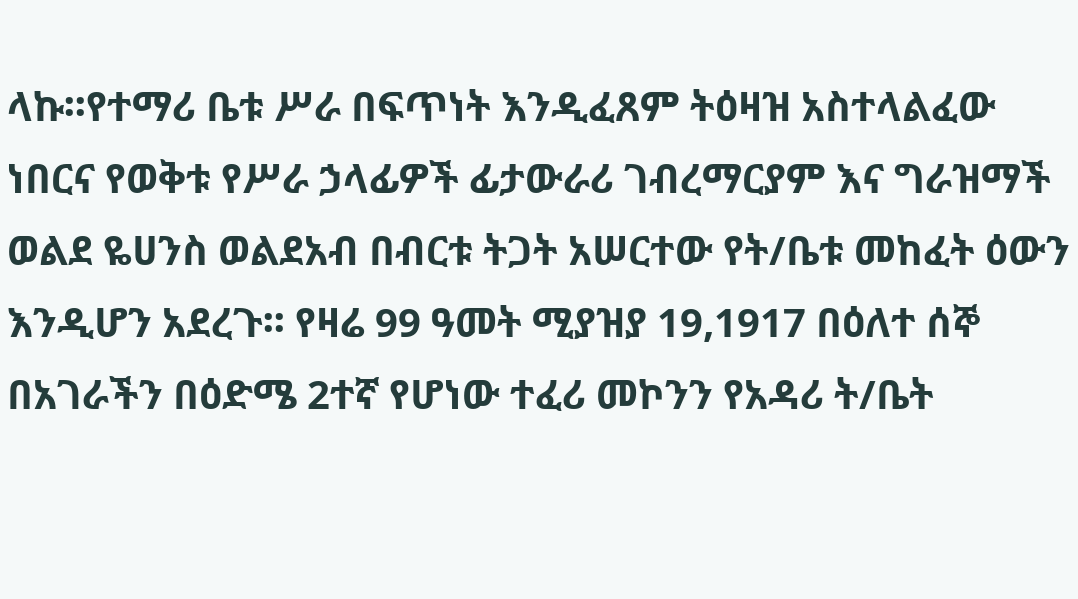ላኩ፡፡የተማሪ ቤቱ ሥራ በፍጥነት እንዲፈጸም ትዕዛዝ አስተላልፈው ነበርና የወቅቱ የሥራ ኃላፊዎች ፊታውራሪ ገብረማርያም እና ግራዝማች ወልደ ዬሀንስ ወልደአብ በብርቱ ትጋት አሠርተው የት/ቤቱ መከፈት ዕውን እንዲሆን አደረጉ፡፡ የዛሬ 99 ዓመት ሚያዝያ 19,1917 በዕለተ ሰኞ በአገራችን በዕድሜ 2ተኛ የሆነው ተፈሪ መኮንን የአዳሪ ት/ቤት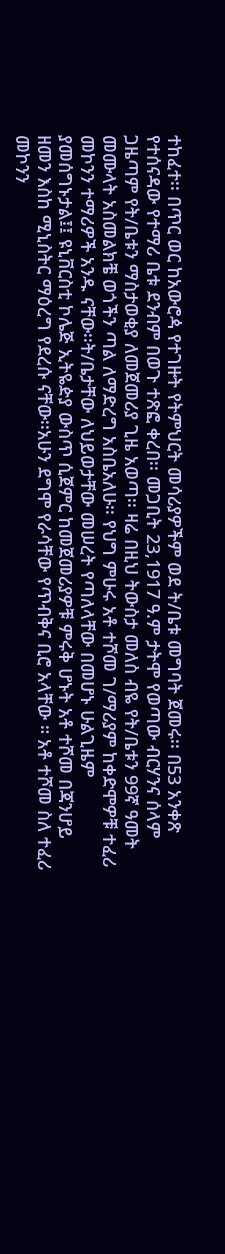ተከፈተ፡፡ በጥር ወር ከአውሮዻ የተገዙት የትምህርት መሳሪያዎችም ወደ ት/ቤቱ መግባት ጀመሩ፡፡ በ53 አንቀጽ የተሰናዳው የተማሪ ቤቱ ደንብም በወጉ ተጽፎ ቀረበ፡፡ መጋቢት 23,1917 ዓ.ም ታትሞ የወጣው ብርሃንና ሰላም ጋዜጣም የት/ቤቱን ማስታወቂያ ለመጀመሪያ ጊዜ አወጣ፡፡ ዛሬ በዚህ ትውስታ መለስ ብዬ የት/ቤቱን 99ኛ ዓመት መሙላት አስመልክቼ ወጎችን ጣል ለማድረግ አስቤአለሁ፡፡ የህግ ምሁሩ አቶ ተሾመ ገ/ማሪያም ከቀድሞዎቹ ተፈሪ መኮንን ተማሪዎች አንዱ ናቸው፡፡ት/ቤታቸው ለህይወታቸው መሠረት የጣለላቸው በመሆኑ ሁልጊዜም ያመሰግኑታል፤፤ ዩኒቨርስቲ ኮሌጅ ኢትዬዽያ ውስጥ ሲጀምር ከመጀመሪያዎቹ ምሩቅ ሆኑት አቶ ተሾመ በጃንሆይ ዘመን እስከ ሚኒስትር ማዕረግ የደረሱ ናቸው፡፡አሁን ደግሞ የራሳቸው የጥብቅና ቢሮ አላቸው ። አቶ ተሾመ ስለ ተፈሪ መኮንን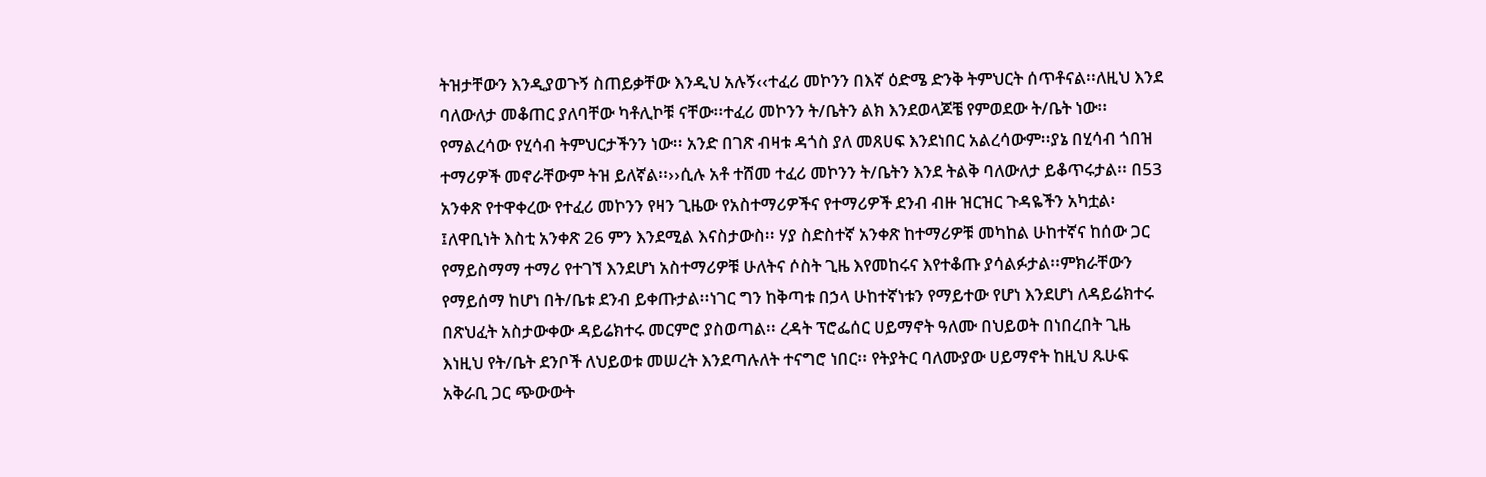ትዝታቸውን እንዲያወጉኝ ስጠይቃቸው እንዲህ አሉኝ‹‹ተፈሪ መኮንን በእኛ ዕድሜ ድንቅ ትምህርት ሰጥቶናል፡፡ለዚህ እንደ ባለውለታ መቆጠር ያለባቸው ካቶሊኮቹ ናቸው፡፡ተፈሪ መኮንን ት/ቤትን ልክ እንደወላጆቼ የምወደው ት/ቤት ነው፡፡ የማልረሳው የሂሳብ ትምህርታችንን ነው፡፡ አንድ በገጽ ብዛቱ ዳጎስ ያለ መጸሀፍ እንደነበር አልረሳውም፡፡ያኔ በሂሳብ ጎበዝ ተማሪዎች መኖራቸውም ትዝ ይለኛል፡፡››ሲሉ አቶ ተሸመ ተፈሪ መኮንን ት/ቤትን እንደ ትልቅ ባለውለታ ይቆጥሩታል፡፡ በ53 አንቀጽ የተዋቀረው የተፈሪ መኮንን የዛን ጊዜው የአስተማሪዎችና የተማሪዎች ደንብ ብዙ ዝርዝር ጉዳዬችን አካቷል፡፤ለዋቢነት እስቲ አንቀጽ 26 ምን እንደሚል እናስታውስ፡፡ ሃያ ስድስተኛ አንቀጽ ከተማሪዎቹ መካከል ሁከተኛና ከሰው ጋር የማይስማማ ተማሪ የተገኘ እንደሆነ አስተማሪዎቹ ሁለትና ሶስት ጊዜ እየመከሩና እየተቆጡ ያሳልፉታል፡፡ምክራቸውን የማይሰማ ከሆነ በት/ቤቱ ደንብ ይቀጡታል፡፡ነገር ግን ከቅጣቱ በኃላ ሁከተኛነቱን የማይተው የሆነ እንደሆነ ለዳይሬክተሩ በጽህፈት አስታውቀው ዳይሬክተሩ መርምሮ ያስወጣል፡፡ ረዳት ፕሮፌሰር ሀይማኖት ዓለሙ በህይወት በነበረበት ጊዜ እነዚህ የት/ቤት ደንቦች ለህይወቱ መሠረት እንደጣሉለት ተናግሮ ነበር፡፡ የትያትር ባለሙያው ሀይማኖት ከዚህ ጹሁፍ አቅራቢ ጋር ጭውውት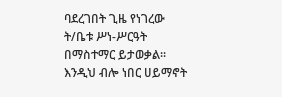ባደረገበት ጊዜ የነገረው ት/ቤቱ ሥነ-ሥርዓት በማስተማር ይታወቃል፡፡ እንዲህ ብሎ ነበር ሀይማኖት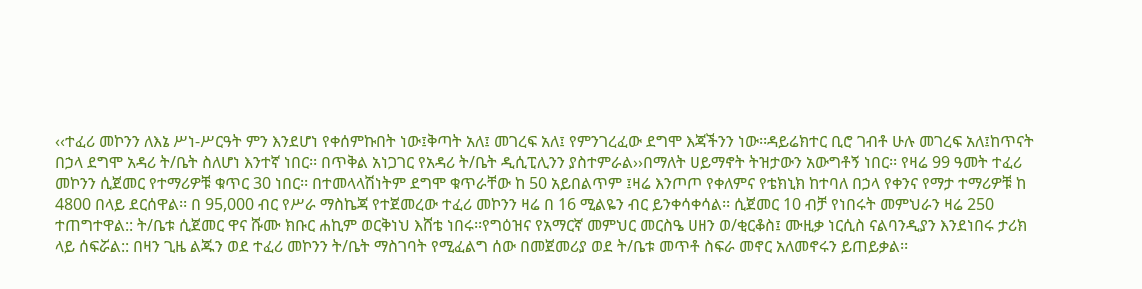‹‹ተፈሪ መኮንን ለእኔ ሥነ-ሥርዓት ምን እንደሆነ የቀሰምኩበት ነው፤ቅጣት አለ፤ መገረፍ አለ፤ የምንገረፈው ደግሞ እጃችንን ነው፡፡ዳይሬክተር ቢሮ ገብቶ ሁሉ መገረፍ አለ፤ከጥናት በኃላ ደግሞ አዳሪ ት/ቤት ስለሆነ እንተኛ ነበር፡፡ በጥቅል አነጋገር የአዳሪ ት/ቤት ዲሲፒሊንን ያስተምራል››በማለት ሀይማኖት ትዝታውን አውግቶኝ ነበር፡፡ የዛሬ 99 ዓመት ተፈሪ መኮንን ሲጀመር የተማሪዎቹ ቁጥር 30 ነበር፡፡ በተመላላሽነትም ደግሞ ቁጥራቸው ከ 50 አይበልጥም ፤ዛሬ እንጦጦ የቀለምና የቴክኒክ ከተባለ በኃላ የቀንና የማታ ተማሪዎቹ ከ 4800 በላይ ደርሰዋል፡፡ በ 95,000 ብር የሥራ ማስኬጃ የተጀመረው ተፈሪ መኮንን ዛሬ በ 16 ሚልዬን ብር ይንቀሳቀሳል፡፡ ሲጀመር 10 ብቻ የነበሩት መምህራን ዛሬ 250 ተጠግተዋል:: ት/ቤቱ ሲጀመር ዋና ሹሙ ክቡር ሐኪም ወርቅነህ እሸቴ ነበሩ፡፡የግዕዝና የአማርኛ መምህር መርስዔ ሀዘን ወ/ቂርቆስ፤ ሙዚቃ ነርሲስ ናልባንዲያን እንደነበሩ ታሪክ ላይ ሰፍሯል:: በዛን ጊዜ ልጁን ወደ ተፈሪ መኮንን ት/ቤት ማስገባት የሚፈልግ ሰው በመጀመሪያ ወደ ት/ቤቱ መጥቶ ስፍራ መኖር አለመኖሩን ይጠይቃል፡፡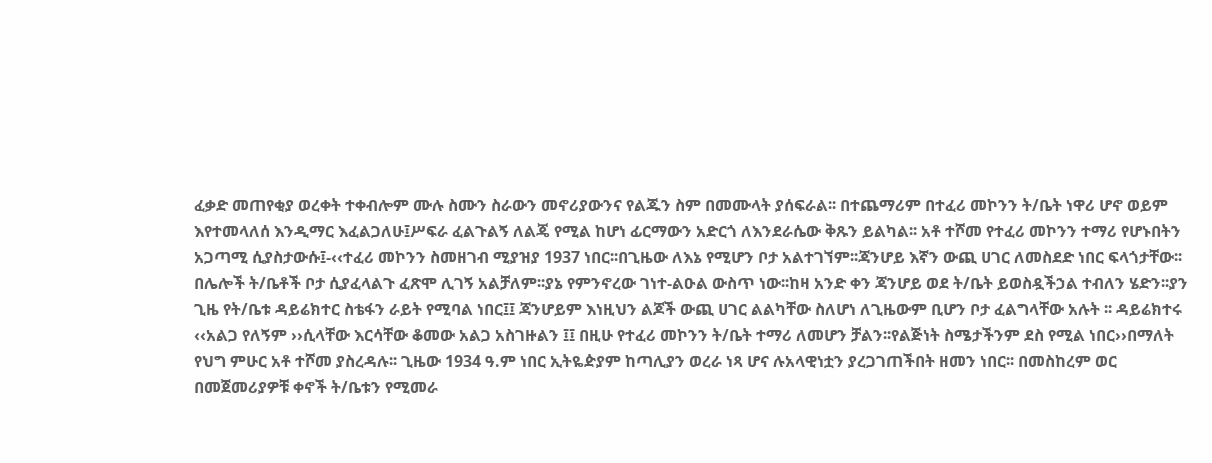ፈቃድ መጠየቂያ ወረቀት ተቀብሎም ሙሉ ስሙን ስራውን መኖሪያውንና የልጁን ስም በመሙላት ያሰፍራል፡፡ በተጨማሪም በተፈሪ መኮንን ት/ቤት ነዋሪ ሆኖ ወይም እየተመላለሰ እንዲማር እፈልጋለሁ፤ሥፍራ ፈልጉልኝ ለልጄ የሚል ከሆነ ፊርማውን አድርጎ ለእንደራሴው ቅጹን ይልካል፡፡ አቶ ተሾመ የተፈሪ መኮንን ተማሪ የሆኑበትን አጋጣሚ ሲያስታውሱ፤-‹‹ተፈሪ መኮንን ስመዘገብ ሚያዝያ 1937 ነበር፡፡በጊዜው ለእኔ የሚሆን ቦታ አልተገኘም፡፡ጃንሆይ እኛን ውጪ ሀገር ለመስደድ ነበር ፍላጎታቸው፡፡በሌሎች ት/ቤቶች ቦታ ሲያፈላልጉ ፈጽሞ ሊገኝ አልቻለም፡፡ያኔ የምንኖረው ገነተ-ልዑል ውስጥ ነው፡፡ከዛ አንድ ቀን ጃንሆይ ወደ ት/ቤት ይወስዷችኃል ተብለን ሄድን፡፡ያን ጊዜ የት/ቤቱ ዳይሬክተር ስቴፋን ራይት የሚባል ነበር፤፤ ጃንሆይም እነዚህን ልጆች ውጪ ሀገር ልልካቸው ስለሆነ ለጊዜውም ቢሆን ቦታ ፈልግላቸው አሉት ፡፡ ዳይሬክተሩ ‹‹አልጋ የለኝም ››ሲላቸው እርሳቸው ቆመው አልጋ አስገዙልን ፤፤ በዚሁ የተፈሪ መኮንን ት/ቤት ተማሪ ለመሆን ቻልን፡፡የልጅነት ስሜታችንም ደስ የሚል ነበር››በማለት የህግ ምሁር አቶ ተሾመ ያስረዳሉ፡፡ ጊዜው 1934 ዓ.ም ነበር ኢትዬዽያም ከጣሊያን ወረራ ነጻ ሆና ሉአላዊነቷን ያረጋገጠችበት ዘመን ነበር፡፡ በመስከረም ወር በመጀመሪያዎቹ ቀኖች ት/ቤቱን የሚመራ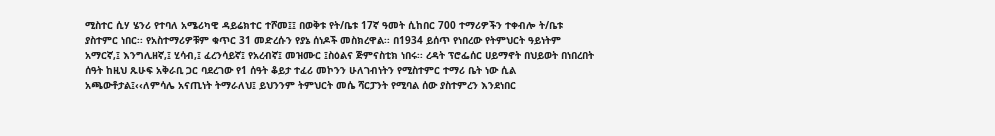ሚስተር ሲሃ ሄንሪ የተባለ አሜሪካዊ ዳይሬክተር ተሾመ፤፤ በወቅቱ የት/ቤቱ 17ኛ ዓመት ሲከበር 700 ተማሪዎችን ተቀብሎ ት/ቤቱ ያስተምር ነበር፡፡ የአስተማሪዎቹም ቁጥር 31 መድረሱን የያኔ ሰነዶች መስክረዋል፡፡ በ1934 ይሰጥ የነበረው የትምህርት ዓይነትም አማርኛ,፤ እንግሊዘኛ,፤ ሂሳብ,፤ ፈረንሳይኛ፤ የአረብኛ፤ መዝሙር ፤ስዕልና ጅምናስቲክ ነበሩ፡፡ ረዳት ፕሮፌሰር ሀይማኖት በህይወት በነበረበት ሰዓት ከዚህ ጹሁፍ አቅራቢ ጋር ባደረገው የ1 ሰዓት ቆይታ ተፈሪ መኮንን ሁለገብነትን የሚስተምር ተማሪ ቤት ነው ሲል አጫውቶታል፤‹‹ለምሳሌ አናጢነት ትማራለህ፤ ይህንንም ትምህርት መሴ ሻርፓንት የሚባል ሰው ያስተምረን እንደነበር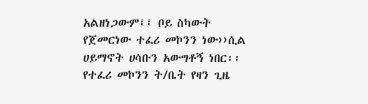አልዘነጋውም፤፤ ቦይ ስካውት የጀመርነው ተፈሪ መኮንን ነው››ሲል ሀይማኖት ሀሳቡን አውግቶኝ ነበር፡፡ የተፈሪ መኮንን ት/ቤት የዛን ጊዜ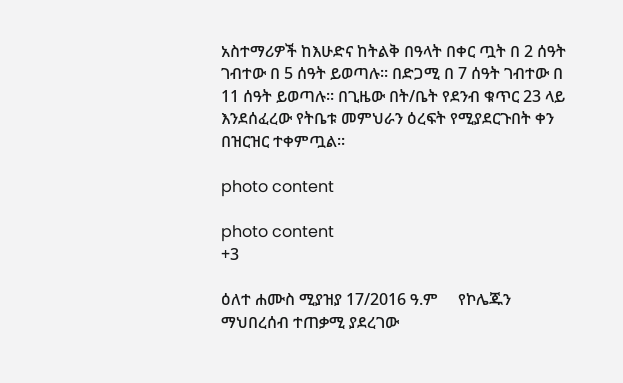አስተማሪዎች ከእሁድና ከትልቅ በዓላት በቀር ጧት በ 2 ሰዓት ገብተው በ 5 ሰዓት ይወጣሉ፡፡ በድጋሚ በ 7 ሰዓት ገብተው በ 11 ሰዓት ይወጣሉ፡፡ በጊዜው በት/ቤት የደንብ ቁጥር 23 ላይ እንደሰፈረው የትቤቱ መምህራን ዕረፍት የሚያደርጉበት ቀን በዝርዝር ተቀምጧል፡፡

photo content

photo content
+3

ዕለተ ሐሙስ ሚያዝያ 17/2016 ዓ.ም     የኮሌጁን ማህበረሰብ ተጠቃሚ ያደረገው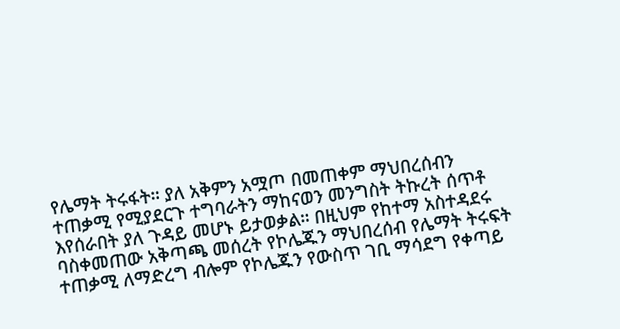የሌማት ትሩፋት። ያለ አቅምን አሟጦ በመጠቀም ማህበረሰብን ተጠቃሚ የሚያደርጉ ተግባራትን ማከናወን መንግስት ትኩረት ሰጥቶ እየሰራበት ያለ ጉዳይ መሆኑ ይታወቃል። በዚህም የከተማ አስተዳደሩ ባስቀመጠው አቅጣጫ መሰረት የኮሌጁን ማህበረሰብ የሌማት ትሩፍት ተጠቃሚ ለማድረግ ብሎም የኮሌጁን የውስጥ ገቢ ማሳደግ የቀጣይ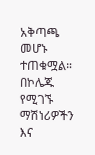አቅጣጫ መሆኑ ተጠቁሟል።   በኮሌጁ የሚገኙ ማሽነሪዎችን እና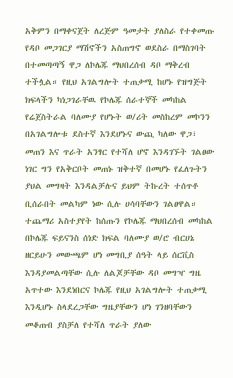አቅምን በማቀናጀት ለረጅም ዓመታት ያለስራ የተቀመጡ የዳቦ መጋገርያ ማሽኖችን አስጠግኖ ወደስራ በማስገባት በተመጣጣኝ ዋጋ ለኮሌጁ ማህበረሰብ ዳቦ ማቅረብ ተችሏል። የዚህ አገልግሎት ተጠቃሚ ከሆኑ የዝግጅት ክፍላችን ካነጋገራቸዉ የኮሌጁ ሰራተኞች መካከል የሬጀስትራል ባለሙያ የሆኑት ወ/ሪት መስከረም መኮንን በአገልግሎቱ ደስተኛ እንደሆኑና ውጪ ካለው ዋጋ፣ መጠን እና ጥራት አንፃር የተሻለ ሆኖ እንዳገኙት ገልፀው ነገር ግን የአቅርቦት መጠኑ ዝቅተኛ በመሆኑ የፈለጉትን ያህል መግዛት እንዳልቻሉና ይህም ትኩረት ተሰጥቶ ቢሰራበት መልካም ነው ሲሉ ሀሳባቸውን ገልፀዋል። ተጨማሪ አስተያየት ከሰጡን የኮሌጁ ማህበረሰብ መካከል በኮሌጁ ፍይናንስ ሰነድ ክፍል ባለሙያ ወ/ሮ ብርሀኔ ዘርይሁን መውጫም ሆነ መግቢያ ሰዓት ላይ ሰርቪስ እንዳያመልጣቸው ሲሉ ለልጆቻቸው ዳቦ መግዣ ግዜ አጥተው እንደነበርና ኮሌጁ የዚህ አገልግሎት ተጠቃሚ እንዲሆኑ ስላደረጋቸው ግዜያቸውን ሆነ ገንዘባቸውን መቆጠብ ያስቻለ የተሻለ ጥራት ያለው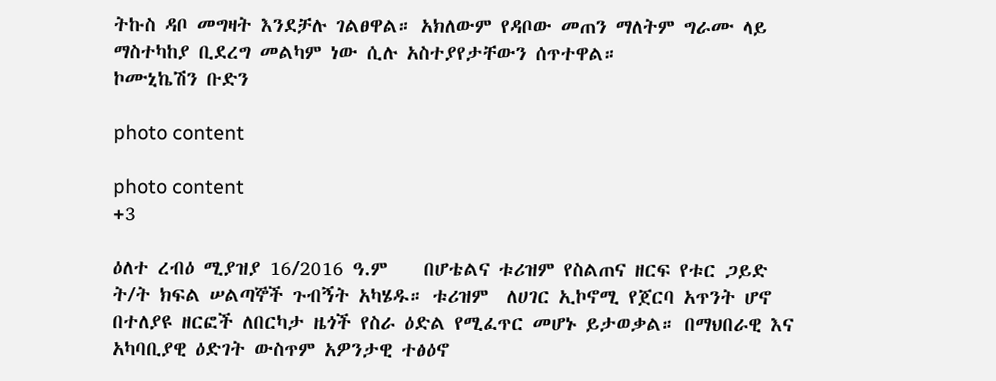ትኩስ ዳቦ መግዛት እንደቻሉ ገልፀዋል። አክለውም የዳቦው መጠን ማለትም ግራሙ ላይ ማስተካከያ ቢደረግ መልካም ነው ሲሉ አስተያየታቸውን ሰጥተዋል።                                   ኮሙኒኬሽን ቡድን

photo content

photo content
+3

ዕለተ ረብዕ ሚያዝያ 16/2016 ዓ.ም    በሆቴልና ቱሪዝም የስልጠና ዘርፍ የቱር ጋይድ            ት/ት ክፍል ሠልጣኞች ጉብኝት አካሄዱ። ቱሪዝም  ለሀገር ኢኮኖሚ የጀርባ አጥንት ሆኖ በተለያዩ ዘርፎች ለበርካታ ዜጎች የስራ ዕድል የሚፈጥር መሆኑ ይታወቃል። በማህበራዊ እና አካባቢያዊ ዕድገት ውስጥም አዎንታዊ ተፅዕኖ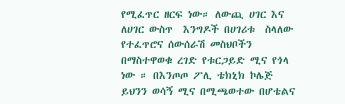የሚፈጥር ዘርፍ ነው። ለውጪ ሀገር እና ለሀገር ውስጥ  እንግዶች በሀገሪቱ  ስላለው የተፈጥሮና ሰውሰራሽ መስህቦችን በማስተዋወቁ ረገድ የቱርጋይድ ሚና የጎላ ነው ። በእንጦጦ ፖሊ ቴክኒክ ኮሌጅ ይህንን ወሳኝ ሚና በሚጫወተው በሆቴልና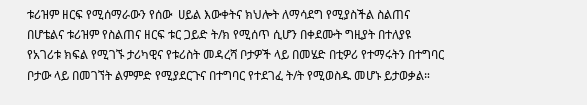ቱሪዝም ዘርፍ የሚሰማራውን የሰው  ሀይል እውቀትና ክህሎት ለማሳደግ የሚያስችል ስልጠና በሆቴልና ቱሪዝም የስልጠና ዘርፍ ቱር ጋይድ ት/ክ የሚሰጥ ሲሆን በቀደሙት ግዚያት በተለያዩ የአገሪቱ ክፍል የሚገኙ ታሪካዊና የቱሪስት መዳረሻ ቦታዎች ላይ በመሄድ በቲዎሪ የተማሩትን በተግባር ቦታው ላይ በመገኘት ልምምድ የሚያደርጉና በተግባር የተደገፈ ት/ት የሚወስዱ መሆኑ ይታወቃል።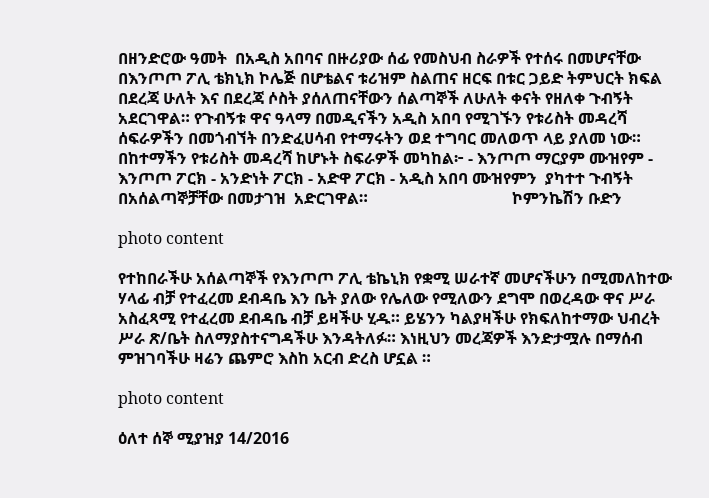በዘንድሮው ዓመት  በአዲስ አበባና በዙሪያው ሰፊ የመስህብ ስራዎች የተሰሩ በመሆናቸው በእንጦጦ ፖሊ ቴክኒክ ኮሌጅ በሆቴልና ቱሪዝም ስልጠና ዘርፍ በቱር ጋይድ ትምህርት ክፍል በደረጃ ሁለት እና በደረጃ ሶስት ያሰለጠናቸውን ሰልጣኞች ለሁለት ቀናት የዘለቀ ጉብኝት አደርገዋል። የጉብኝቱ ዋና ዓላማ በመዲናችን አዲስ አበባ የሚገኙን የቱሪስት መዳረሻ ሰፍራዎችን በመጎብኘት በንድፈሀሳብ የተማሩትን ወደ ተግባር መለወጥ ላይ ያለመ ነው። በከተማችን የቱሪስት መዳረሻ ከሆኑት ስፍራዎች መካከል፦ - እንጦጦ ማርያም ሙዝየም - እንጦጦ ፖርክ - አንድነት ፖርክ - አድዋ ፖርክ - አዲስ አበባ ሙዝየምን  ያካተተ ጉብኝት በአሰልጣኞቻቸው በመታገዝ  አድርገዋል።                                    ኮምንኬሽን ቡድን

photo content

የተከበራችሁ አሰልጣኞች የእንጦጦ ፖሊ ቴኬኒክ የቋሚ ሠራተኛ መሆናችሁን በሚመለከተው ሃላፊ ብቻ የተፈረመ ደብዳቤ እን ቤት ያለው የሌለው የሚለውን ደግሞ በወረዳው ዋና ሥራ አስፈጻሚ የተፈረመ ደብዳቤ ብቻ ይዛችሁ ሂዱ። ይሄንን ካልያዛችሁ የክፍለከተማው ህብረት ሥራ ጽ/ቤት ስለማያስተናግዳችሁ እንዳትለፉ። እነዚህን መረጃዎች እንድታሟሉ በማሰብ ምዝገባችሁ ዛሬን ጨምሮ እስከ አርብ ድረስ ሆኗል ።

photo content

ዕለተ ሰኞ ሚያዝያ 14/2016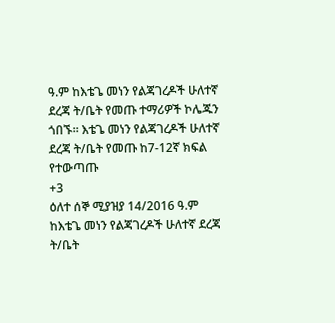ዓ.ም ከእቴጌ መነን የልጃገረዶች ሁለተኛ ደረጃ ት/ቤት የመጡ ተማሪዎች ኮሌጁን ጎበኙ። እቴጌ መነን የልጃገረዶች ሁለተኛ ደረጃ ት/ቤት የመጡ ከ7-12ኛ ክፍል የተውጣጡ
+3
ዕለተ ሰኞ ሚያዝያ 14/2016 ዓ.ም ከእቴጌ መነን የልጃገረዶች ሁለተኛ ደረጃ ት/ቤት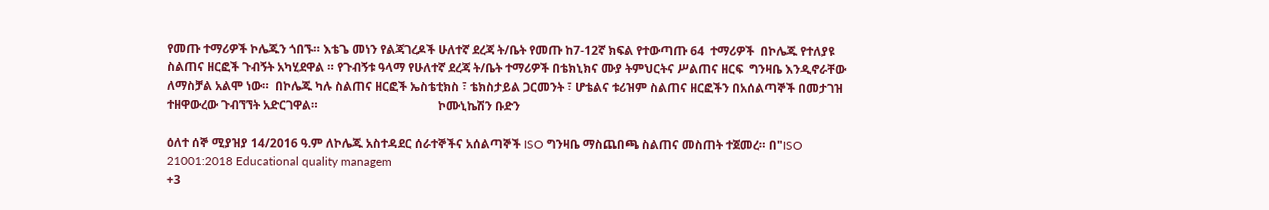የመጡ ተማሪዎች ኮሌጁን ጎበኙ። እቴጌ መነን የልጃገረዶች ሁለተኛ ደረጃ ት/ቤት የመጡ ከ7-12ኛ ክፍል የተውጣጡ 64  ተማሪዎች  በኮሌጁ የተለያዩ ስልጠና ዘርፎች ጉብኝት አካሂደዋል ። የጉብኝቱ ዓላማ የሁለተኛ ደረጃ ት/ቤት ተማሪዎች በቴክኒክና ሙያ ትምህርትና ሥልጠና ዘርፍ  ግንዛቤ እንዲኖራቸው ለማስቻል አልሞ ነው።  በኮሌጁ ካሉ ስልጠና ዘርፎች ኤስቴቲክስ ፣ ቴክስታይል ጋርመንት ፣ ሆቴልና ቱሪዝም ስልጠና ዘርፎችን በአሰልጣኞች በመታገዝ ተዘዋውረው ጉብኘኘት አድርገዋል።                                        ኮሙኒኬሽን ቡድን

ዕለተ ሰኞ ሚያዝያ 14/2016 ዓ.ም ለኮሌጁ አስተዳደር ሰራተኞችና አሰልጣኞች ISO ግንዛቤ ማስጨበጫ ስልጠና መስጠት ተጀመረ። በ"ISO 21001:2018 Educational quality managem
+3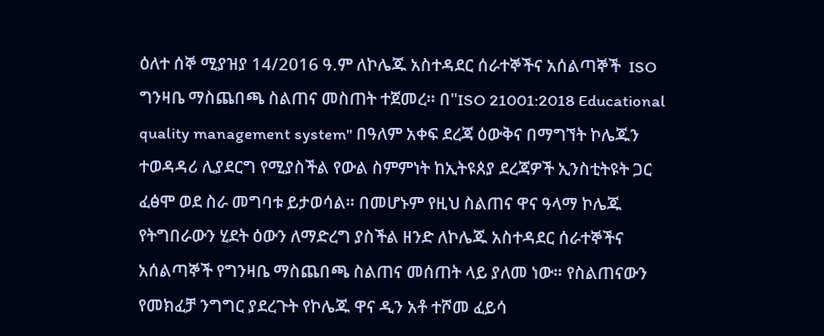ዕለተ ሰኞ ሚያዝያ 14/2016 ዓ.ም ለኮሌጁ አስተዳደር ሰራተኞችና አሰልጣኞች  ISO  ግንዛቤ ማስጨበጫ ስልጠና መስጠት ተጀመረ። በ"ISO 21001:2018 Educational quality management system" በዓለም አቀፍ ደረጃ ዕውቅና በማግኘት ኮሌጁን ተወዳዳሪ ሊያደርግ የሚያስችል የውል ስምምነት ከኢትዩጰያ ደረጃዎች ኢንስቲትዩት ጋር ፈፅሞ ወደ ስራ መግባቱ ይታወሳል። በመሆኑም የዚህ ስልጠና ዋና ዓላማ ኮሌጁ የትግበራውን ሂደት ዕውን ለማድረግ ያስችል ዘንድ ለኮሌጁ አስተዳደር ሰራተኞችና አሰልጣኞች የግንዛቤ ማስጨበጫ ስልጠና መሰጠት ላይ ያለመ ነው። የስልጠናውን የመክፈቻ ንግግር ያደረጉት የኮሌጁ ዋና ዲን አቶ ተሾመ ፈይሳ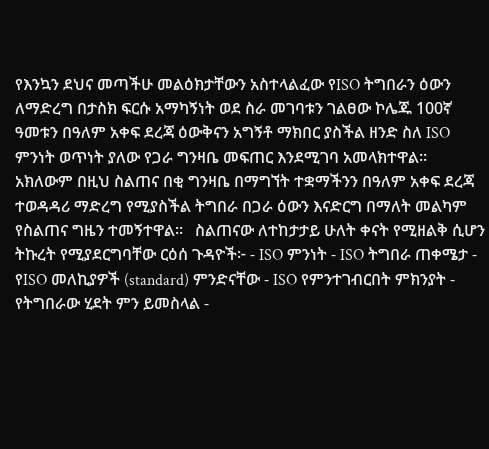የእንኳን ደህና መጣችሁ መልዕክታቸውን አስተላልፈው የISO ትግበራን ዕውን ለማድረግ በታስክ ፍርሱ አማካኝነት ወደ ስራ መገባቱን ገልፀው ኮሌጁ 100ኛ ዓመቱን በዓለም አቀፍ ደረጃ ዕውቅናን አግኝቶ ማክበር ያስችል ዘንድ ስለ ISO ምንነት ወጥነት ያለው የጋራ ግንዛቤ መፍጠር እንደሚገባ አመላክተዋል። አክለውም በዚህ ስልጠና በቂ ግንዛቤ በማግኘት ተቋማችንን በዓለም አቀፍ ደረጃ ተወዳዳሪ ማድረግ የሚያስችል ትግበራ በጋራ ዕውን እናድርግ በማለት መልካም የስልጠና ግዜን ተመኝተዋል።   ስልጠናው ለተከታታይ ሁለት ቀናት የሚዘልቅ ሲሆን  ትኩረት የሚያደርግባቸው ርዕሰ ጉዳዮች፦ - ISO ምንነት - ISO ትግበራ ጠቀሜታ - የISO መለኪያዎች (standard) ምንድናቸው - ISO የምንተገብርበት ምክንያት - የትግበራው ሂደት ምን ይመስላል -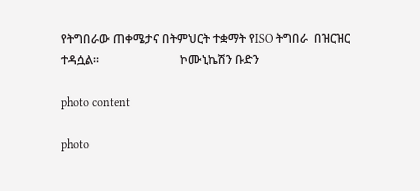የትግበራው ጠቀሜታና በትምህርት ተቋማት የISO ትግበራ  በዝርዝር ተዳሷል።                           ኮሙኒኬሽን ቡድን

photo content

photo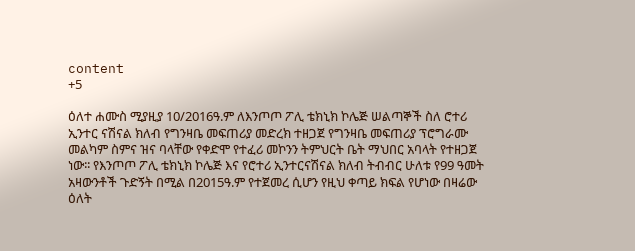content
+5

ዕለተ ሐሙስ ሚያዚያ 10/2016ዓ.ም ለእንጦጦ ፖሊ ቴክኒክ ኮሌጅ ሠልጣኞች ስለ ሮተሪ ኢንተር ናሽናል ክለብ የግንዛቤ መፍጠሪያ መድረክ ተዘጋጀ የግንዛቤ መፍጠሪያ ፕሮግራሙ መልካም ስምና ዝና ባላቸው የቀድሞ የተፈሪ መኮንን ትምህርት ቤት ማህበር አባላት የተዘጋጀ ነው፡፡ የእንጦጦ ፖሊ ቴክኒክ ኮሌጅ እና የሮተሪ ኢንተርናሽናል ክለብ ትብብር ሁለቱ የ99 ዓመት አዛውንቶች ጉድኝት በሚል በ2015ዓ.ም የተጀመረ ሲሆን የዚህ ቀጣይ ክፍል የሆነው በዛሬው ዕለት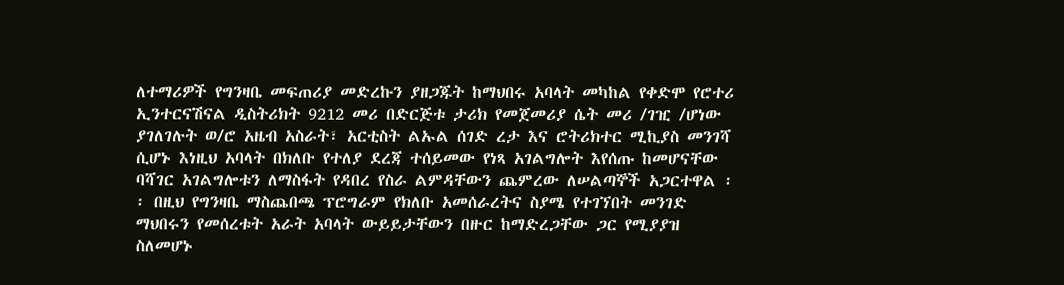ለተማሪዎች የግንዛቤ መፍጠሪያ መድረኩን ያዘጋጁት ከማህበሩ አባላት መካከል የቀድሞ የሮተሪ ኢንተርናሽናል ዲስትሪክት 9212 መሪ በድርጅቱ ታሪክ የመጀመሪያ ሴት መሪ /ገዢ /ሆነው ያገለገሉት ወ/ሮ አዜብ አስራት፣ አርቲስት ልኡል ሰገድ ረታ እና ሮትሪክተር ሚኪያስ መንገሻ ሲሆኑ እነዚህ አባላት በክለቡ የተለያ ደረጃ ተሰይመው የነጻ አገልግሎት እየሰጡ ከመሆናቸው ባሻገር አገልግሎቱን ለማስፋት የዳበረ የስራ ልምዳቸውን ጨምረው ለሠልጣኞች አጋርተዋል ፡፡ በዚህ የግንዛቤ ማስጨበጫ ፕሮግራም የክለቡ አመሰራረትና ስያሜ የተገኘበት መንገድ ማህበሩን የመሰረቱት አራት አባላት ውይይታቸውን በዙር ከማድረጋቸው ጋር የሚያያዝ ስለመሆኑ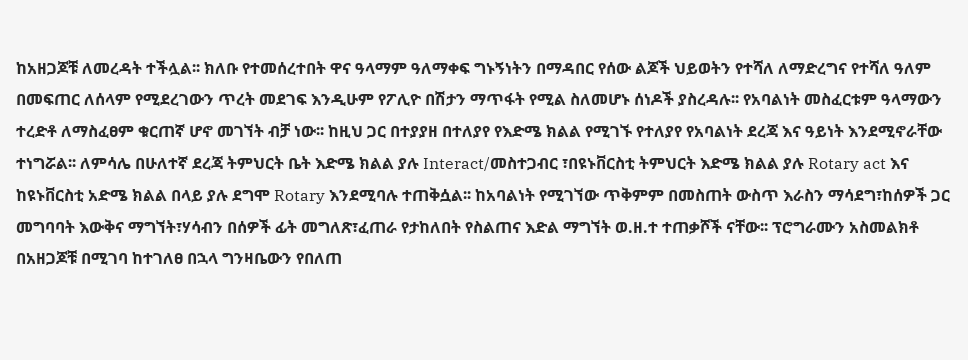ከአዘጋጆቹ ለመረዳት ተችሏል፡፡ ክለቡ የተመሰረተበት ዋና ዓላማም ዓለማቀፍ ግኑኝነትን በማዳበር የሰው ልጆች ህይወትን የተሻለ ለማድረግና የተሻለ ዓለም በመፍጠር ለሰላም የሚደረገውን ጥረት መደገፍ እንዲሁም የፖሊዮ በሽታን ማጥፋት የሚል ስለመሆኑ ሰነዶች ያስረዳሉ፡፡ የአባልነት መስፈርቱም ዓላማውን ተረድቶ ለማስፈፀም ቁርጠኛ ሆኖ መገኘት ብቻ ነው፡፡ ከዚህ ጋር በተያያዘ በተለያየ የእድሜ ክልል የሚገኙ የተለያየ የአባልነት ደረጃ እና ዓይነት እንደሚኖራቸው ተነግሯል፡፡ ለምሳሌ በሁለተኛ ደረጃ ትምህርት ቤት እድሜ ክልል ያሉ Interact/መስተጋብር ፣በዩኑቨርስቲ ትምህርት እድሜ ክልል ያሉ Rotary act እና ከዩኑቨርስቲ አድሜ ክልል በላይ ያሉ ደግሞ Rotary እንደሚባሉ ተጠቅሷል፡፡ ከአባልነት የሚገኘው ጥቅምም በመስጠት ውስጥ እራስን ማሳደግ፣ከሰዎች ጋር መግባባት እውቅና ማግኘት፣ሃሳብን በሰዎች ፊት መግለጽ፣ፈጠራ የታከለበት የስልጠና እድል ማግኘት ወ.ዘ.ተ ተጠቃሾች ናቸው፡፡ ፕሮግራሙን አስመልክቶ በአዘጋጆቹ በሚገባ ከተገለፀ በኋላ ግንዛቤውን የበለጠ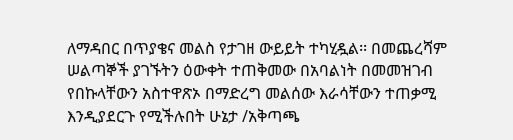ለማዳበር በጥያቄና መልስ የታገዘ ውይይት ተካሂዷል፡፡ በመጨረሻም ሠልጣኞች ያገኙትን ዕውቀት ተጠቅመው በአባልነት በመመዝገብ የበኩላቸውን አስተዋጽኦ በማድረግ መልሰው እራሳቸውን ተጠቃሚ እንዲያደርጉ የሚችሉበት ሁኔታ /አቅጣጫ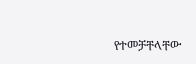የተመቻቸላቸው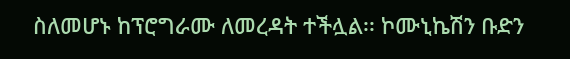ስለመሆኑ ከፕሮግራሙ ለመረዳት ተችሏል፡፡ ኮሙኒኬሽን ቡድን